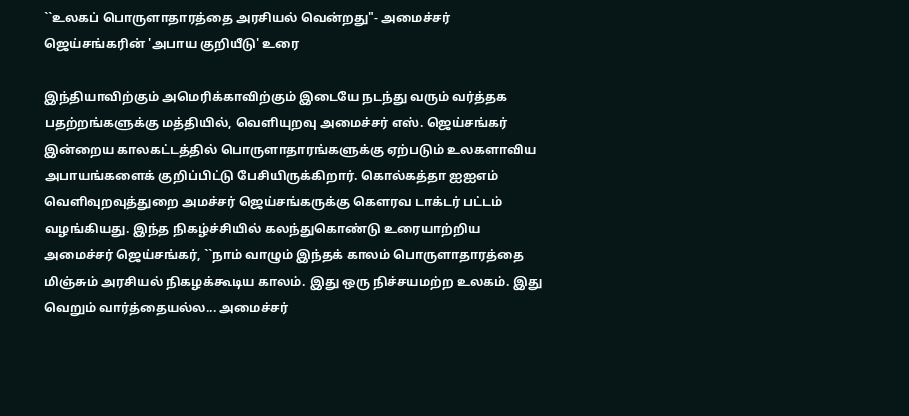``உலகப் பொருளாதாரத்தை அரசியல் வென்றது"- அமைச்சர் ஜெய்சங்கரின் 'அபாய குறியீடு' உரை

இந்தியாவிற்கும் அமெரிக்காவிற்கும் இடையே நடந்து வரும் வர்த்தக பதற்றங்களுக்கு மத்தியில், வெளியுறவு அமைச்சர் எஸ். ஜெய்சங்கர் இன்றைய காலகட்டத்தில் பொருளாதாரங்களுக்கு ஏற்படும் உலகளாவிய அபாயங்களைக் குறிப்பிட்டு பேசியிருக்கிறார். கொல்கத்தா ஐஐஎம் வெளிவுறவுத்துறை அமச்சர் ஜெய்சங்கருக்கு கௌரவ டாக்டர் பட்டம் வழங்கியது. இந்த நிகழ்ச்சியில் கலந்துகொண்டு உரையாற்றிய அமைச்சர் ஜெய்சங்கர், ``நாம் வாழும் இந்தக் காலம் பொருளாதாரத்தை மிஞ்சும் அரசியல் நிகழக்கூடிய காலம். இது ஒரு நிச்சயமற்ற உலகம். இது வெறும் வார்த்தையல்ல... அமைச்சர்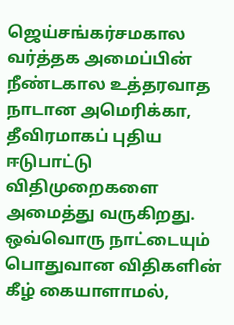ஜெய்சங்கர்சமகால வர்த்தக அமைப்பின் நீண்டகால உத்தரவாத நாடான அமெரிக்கா, தீவிரமாகப் புதிய ஈடுபாட்டு விதிமுறைகளை அமைத்து வருகிறது. ஒவ்வொரு நாட்டையும் பொதுவான விதிகளின் கீழ் கையாளாமல்,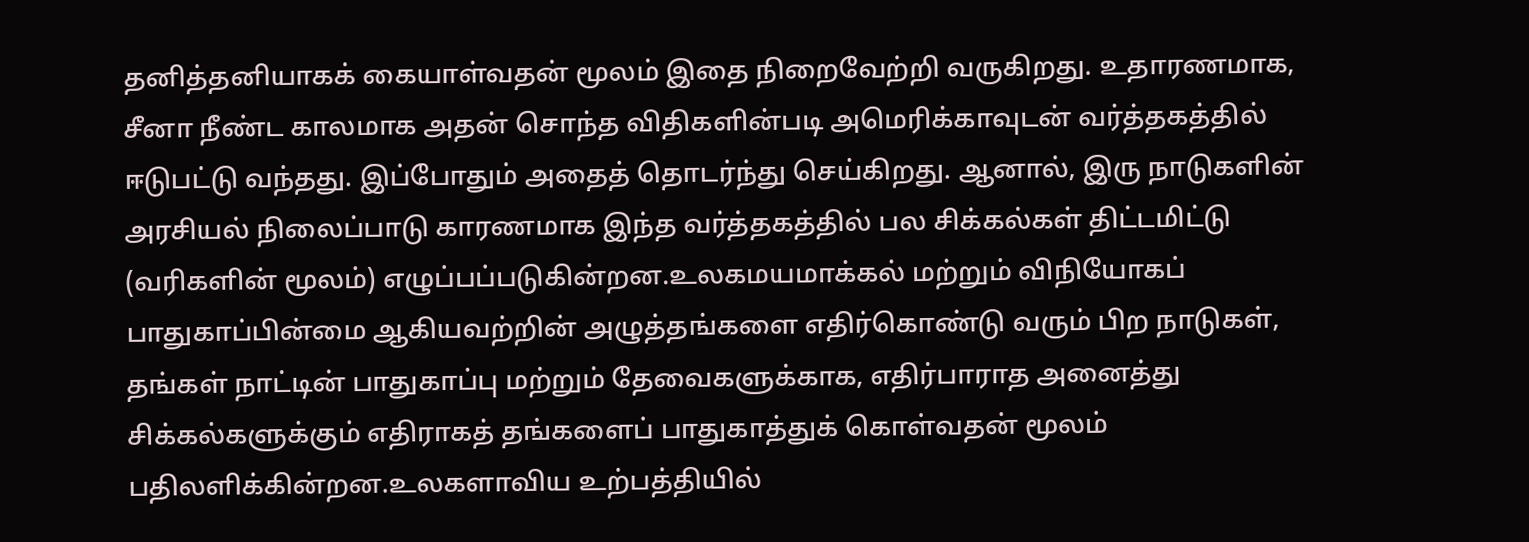தனித்தனியாகக் கையாள்வதன் மூலம் இதை நிறைவேற்றி வருகிறது. உதாரணமாக, சீனா நீண்ட காலமாக அதன் சொந்த விதிகளின்படி அமெரிக்காவுடன் வர்த்தகத்தில் ஈடுபட்டு வந்தது. இப்போதும் அதைத் தொடர்ந்து செய்கிறது. ஆனால், இரு நாடுகளின் அரசியல் நிலைப்பாடு காரணமாக இந்த வர்த்தகத்தில் பல சிக்கல்கள் திட்டமிட்டு (வரிகளின் மூலம்) எழுப்பப்படுகின்றன.உலகமயமாக்கல் மற்றும் விநியோகப் பாதுகாப்பின்மை ஆகியவற்றின் அழுத்தங்களை எதிர்கொண்டு வரும் பிற நாடுகள், தங்கள் நாட்டின் பாதுகாப்பு மற்றும் தேவைகளுக்காக, எதிர்பாராத அனைத்து சிக்கல்களுக்கும் எதிராகத் தங்களைப் பாதுகாத்துக் கொள்வதன் மூலம் பதிலளிக்கின்றன.உலகளாவிய உற்பத்தியில்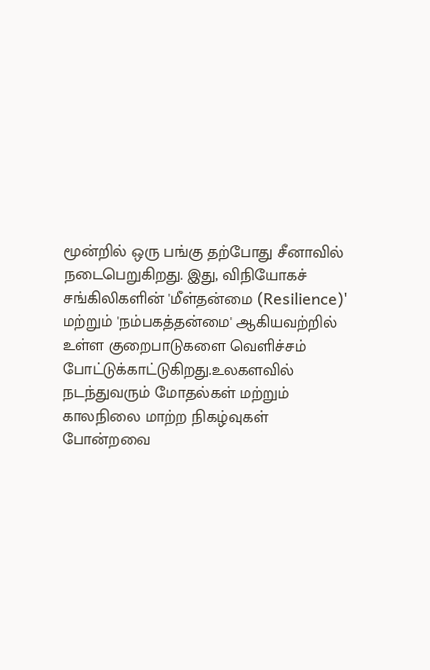மூன்றில் ஒரு பங்கு தற்போது சீனாவில் நடைபெறுகிறது. இது, விநியோகச் சங்கிலிகளின் 'மீள்தன்மை (Resilience)' மற்றும் 'நம்பகத்தன்மை' ஆகியவற்றில் உள்ள குறைபாடுகளை வெளிச்சம் போட்டுக்காட்டுகிறது.உலகளவில் நடந்துவரும் மோதல்கள் மற்றும் காலநிலை மாற்ற நிகழ்வுகள் போன்றவை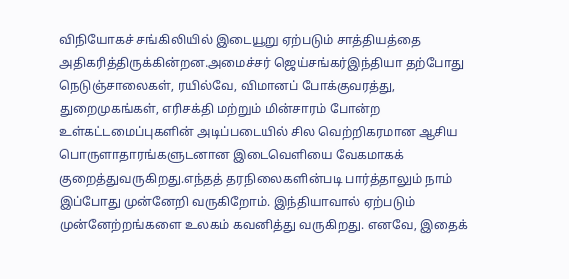விநியோகச் சங்கிலியில் இடையூறு ஏற்படும் சாத்தியத்தை அதிகரித்திருக்கின்றன.அமைச்சர் ஜெய்சங்கர்இந்தியா தற்போது நெடுஞ்சாலைகள், ரயில்வே, விமானப் போக்குவரத்து, துறைமுகங்கள், எரிசக்தி மற்றும் மின்சாரம் போன்ற உள்கட்டமைப்புகளின் அடிப்படையில் சில வெற்றிகரமான ஆசிய பொருளாதாரங்களுடனான இடைவெளியை வேகமாகக் குறைத்துவருகிறது.எந்தத் தரநிலைகளின்படி பார்த்தாலும் நாம் இப்போது முன்னேறி வருகிறோம். இந்தியாவால் ஏற்படும் முன்னேற்றங்களை உலகம் கவனித்து வருகிறது. எனவே, இதைக்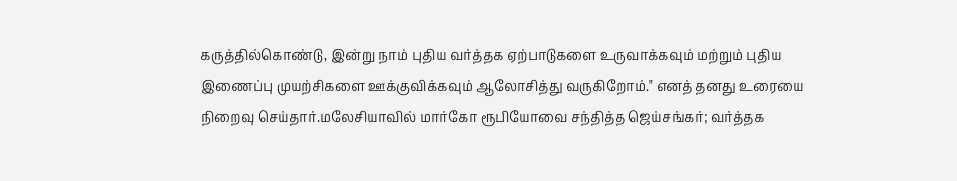கருத்தில்கொண்டு, இன்று நாம் புதிய வர்த்தக ஏற்பாடுகளை உருவாக்கவும் மற்றும் புதிய இணைப்பு முயற்சிகளை ஊக்குவிக்கவும் ஆலோசித்து வருகிறோம்." எனத் தனது உரையை நிறைவு செய்தார்.மலேசியாவில் மார்கோ ரூபியோவை சந்தித்த ஜெய்சங்கர்; வர்த்தக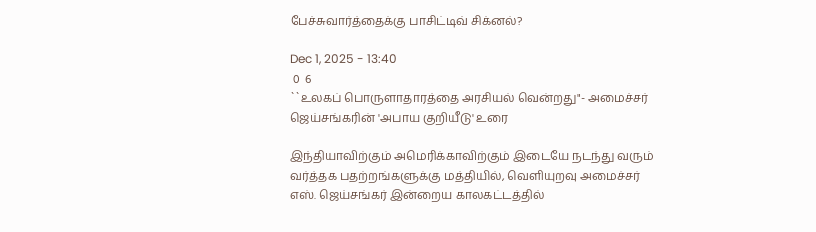பேச்சுவார்த்தைக்கு பாசிட்டிவ் சிக்னல்?

Dec 1, 2025 - 13:40
 0  6
``உலகப் பொருளாதாரத்தை அரசியல் வென்றது"- அமைச்சர் ஜெய்சங்கரின் 'அபாய குறியீடு' உரை

இந்தியாவிற்கும் அமெரிக்காவிற்கும் இடையே நடந்து வரும் வர்த்தக பதற்றங்களுக்கு மத்தியில், வெளியுறவு அமைச்சர் எஸ். ஜெய்சங்கர் இன்றைய காலகட்டத்தில்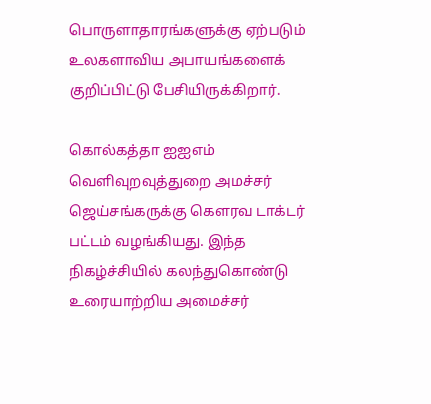பொருளாதாரங்களுக்கு ஏற்படும் உலகளாவிய அபாயங்களைக் குறிப்பிட்டு பேசியிருக்கிறார்.

கொல்கத்தா ஐஐஎம் வெளிவுறவுத்துறை அமச்சர் ஜெய்சங்கருக்கு கௌரவ டாக்டர் பட்டம் வழங்கியது. இந்த நிகழ்ச்சியில் கலந்துகொண்டு உரையாற்றிய அமைச்சர்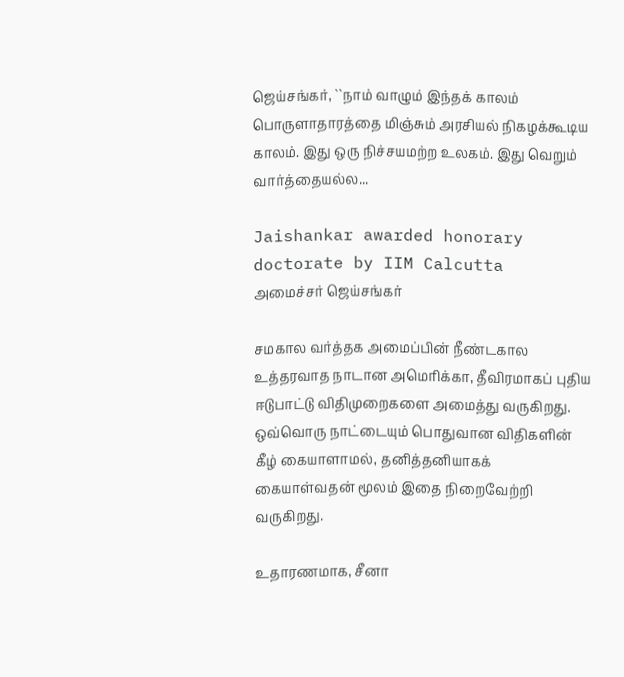ஜெய்சங்கர், ``நாம் வாழும் இந்தக் காலம் பொருளாதாரத்தை மிஞ்சும் அரசியல் நிகழக்கூடிய காலம். இது ஒரு நிச்சயமற்ற உலகம். இது வெறும் வார்த்தையல்ல...

Jaishankar awarded honorary doctorate by IIM Calcutta
அமைச்சர் ஜெய்சங்கர்

சமகால வர்த்தக அமைப்பின் நீண்டகால உத்தரவாத நாடான அமெரிக்கா, தீவிரமாகப் புதிய ஈடுபாட்டு விதிமுறைகளை அமைத்து வருகிறது. ஒவ்வொரு நாட்டையும் பொதுவான விதிகளின் கீழ் கையாளாமல், தனித்தனியாகக் கையாள்வதன் மூலம் இதை நிறைவேற்றி வருகிறது.

உதாரணமாக, சீனா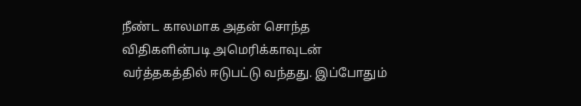நீண்ட காலமாக அதன் சொந்த விதிகளின்படி அமெரிக்காவுடன் வர்த்தகத்தில் ஈடுபட்டு வந்தது. இப்போதும்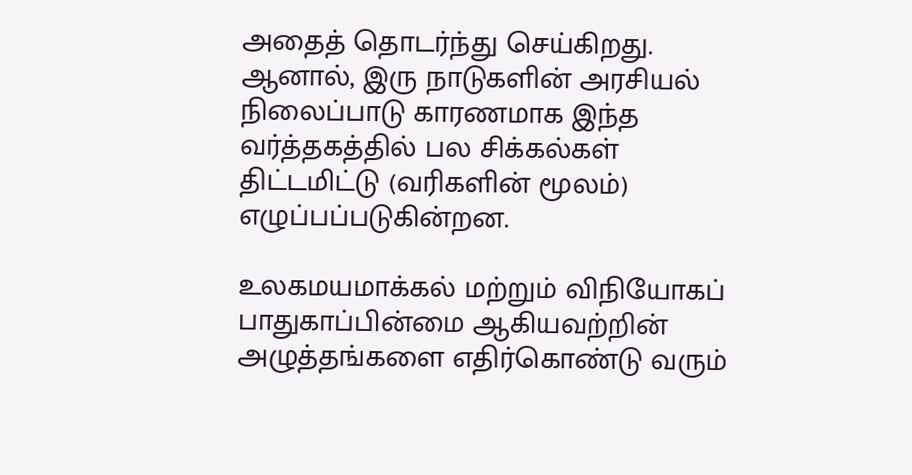அதைத் தொடர்ந்து செய்கிறது. ஆனால், இரு நாடுகளின் அரசியல் நிலைப்பாடு காரணமாக இந்த வர்த்தகத்தில் பல சிக்கல்கள் திட்டமிட்டு (வரிகளின் மூலம்) எழுப்பப்படுகின்றன.

உலகமயமாக்கல் மற்றும் விநியோகப் பாதுகாப்பின்மை ஆகியவற்றின் அழுத்தங்களை எதிர்கொண்டு வரும்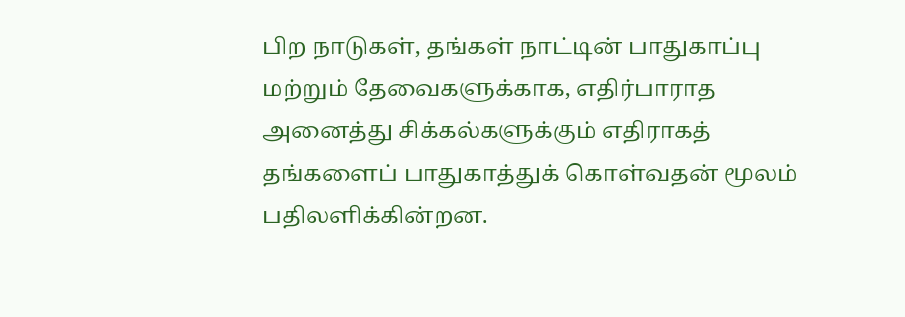பிற நாடுகள், தங்கள் நாட்டின் பாதுகாப்பு மற்றும் தேவைகளுக்காக, எதிர்பாராத அனைத்து சிக்கல்களுக்கும் எதிராகத் தங்களைப் பாதுகாத்துக் கொள்வதன் மூலம் பதிலளிக்கின்றன.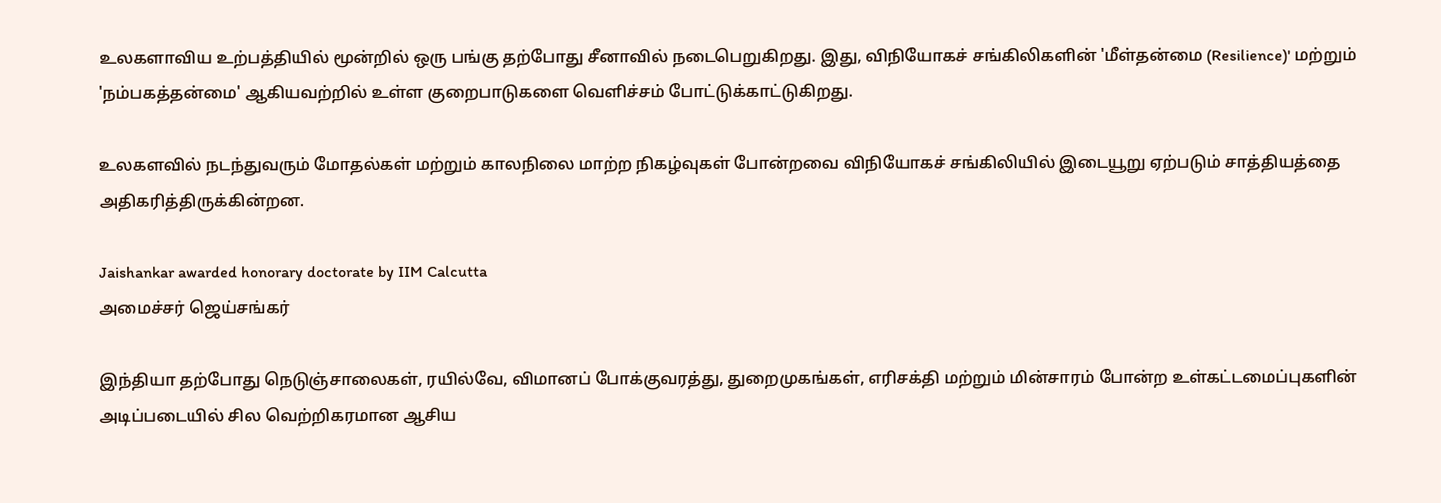உலகளாவிய உற்பத்தியில் மூன்றில் ஒரு பங்கு தற்போது சீனாவில் நடைபெறுகிறது. இது, விநியோகச் சங்கிலிகளின் 'மீள்தன்மை (Resilience)' மற்றும் 'நம்பகத்தன்மை' ஆகியவற்றில் உள்ள குறைபாடுகளை வெளிச்சம் போட்டுக்காட்டுகிறது.

உலகளவில் நடந்துவரும் மோதல்கள் மற்றும் காலநிலை மாற்ற நிகழ்வுகள் போன்றவை விநியோகச் சங்கிலியில் இடையூறு ஏற்படும் சாத்தியத்தை அதிகரித்திருக்கின்றன.

Jaishankar awarded honorary doctorate by IIM Calcutta
அமைச்சர் ஜெய்சங்கர்

இந்தியா தற்போது நெடுஞ்சாலைகள், ரயில்வே, விமானப் போக்குவரத்து, துறைமுகங்கள், எரிசக்தி மற்றும் மின்சாரம் போன்ற உள்கட்டமைப்புகளின் அடிப்படையில் சில வெற்றிகரமான ஆசிய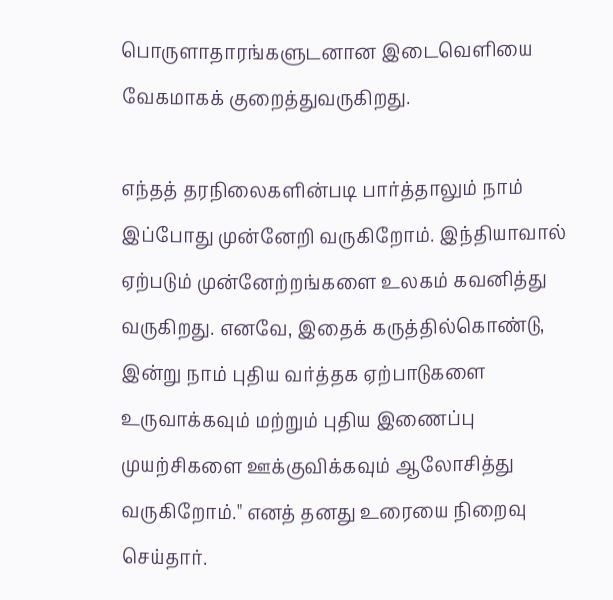பொருளாதாரங்களுடனான இடைவெளியை வேகமாகக் குறைத்துவருகிறது.

எந்தத் தரநிலைகளின்படி பார்த்தாலும் நாம் இப்போது முன்னேறி வருகிறோம். இந்தியாவால் ஏற்படும் முன்னேற்றங்களை உலகம் கவனித்து வருகிறது. எனவே, இதைக் கருத்தில்கொண்டு, இன்று நாம் புதிய வர்த்தக ஏற்பாடுகளை உருவாக்கவும் மற்றும் புதிய இணைப்பு முயற்சிகளை ஊக்குவிக்கவும் ஆலோசித்து வருகிறோம்." எனத் தனது உரையை நிறைவு செய்தார்.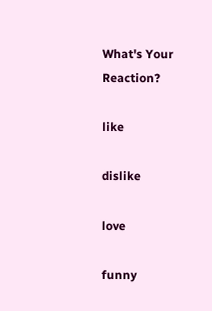What's Your Reaction?

like

dislike

love

funny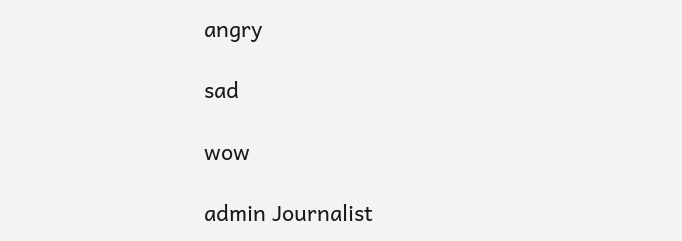angry

sad

wow

admin Journalist